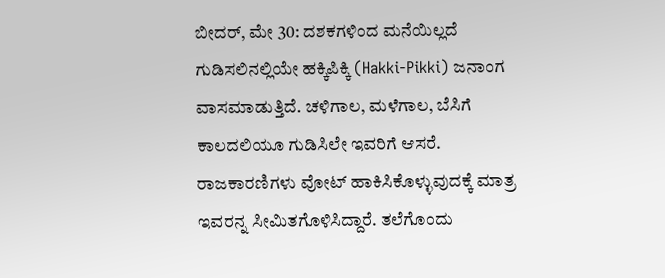ಬೀದರ್, ಮೇ 30: ದಶಕಗಳಿಂದ ಮನೆಯಿಲ್ಲದೆ ಗುಡಿಸಲಿನಲ್ಲಿಯೇ ಹಕ್ಕಿಪಿಕ್ಕಿ (Hakki-Pikki) ಜನಾಂಗ ವಾಸಮಾಡುತ್ತಿದೆ. ಚಳಿಗಾಲ, ಮಳೆಗಾಲ, ಬೆಸಿಗೆ ಕಾಲದಲಿಯೂ ಗುಡಿಸಿಲೇ ಇವರಿಗೆ ಆಸರೆ. ರಾಜಕಾರಣಿಗಳು ವೋಟ್ ಹಾಕಿಸಿಕೊಳ್ಳುವುದಕ್ಕೆ ಮಾತ್ರ ಇವರನ್ನ ಸೀಮಿತಗೊಳಿಸಿದ್ದಾರೆ. ತಲೆಗೊಂದು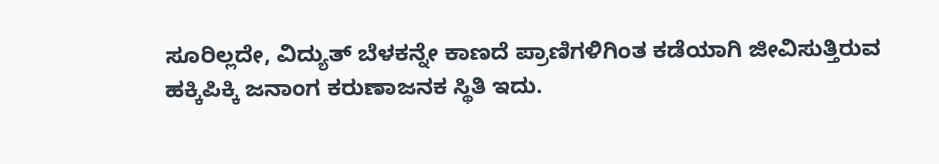ಸೂರಿಲ್ಲದೇ, ವಿದ್ಯುತ್ ಬೆಳಕನ್ನೇ ಕಾಣದೆ ಪ್ರಾಣಿಗಳಿಗಿಂತ ಕಡೆಯಾಗಿ ಜೀವಿಸುತ್ತಿರುವ ಹಕ್ಕಿಪಿಕ್ಕಿ ಜನಾಂಗ ಕರುಣಾಜನಕ ಸ್ಥಿತಿ ಇದು.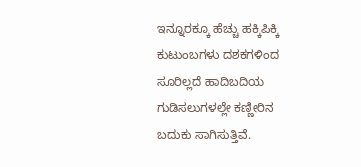ಇನ್ನೂರಕ್ಕೂ ಹೆಚ್ಚು ಹಕ್ಕಿಪಿಕ್ಕಿ ಕುಟುಂಬಗಳು ದಶಕಗಳಿಂದ ಸೂರಿಲ್ಲದೆ ಹಾದಿಬದಿಯ ಗುಡಿಸಲುಗಳಲ್ಲೇ ಕಣ್ಣೀರಿನ ಬದುಕು ಸಾಗಿಸುತ್ತಿವೆ.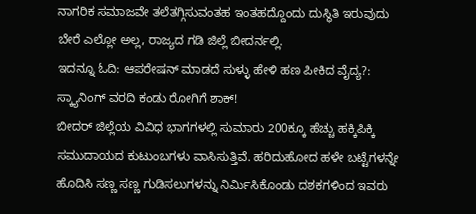ನಾಗರಿಕ ಸಮಾಜವೇ ತಲೆತಗ್ಗಿಸುವಂತಹ ಇಂತಹದ್ದೊಂದು ದುಸ್ಥಿತಿ ಇರುವುದು ಬೇರೆ ಎಲ್ಲೋ ಅಲ್ಲ, ರಾಜ್ಯದ ಗಡಿ ಜಿಲ್ಲೆ ಬೀದರ್ನಲ್ಲಿ.
ಇದನ್ನೂ ಓದಿ: ಆಪರೇಷನ್ ಮಾಡದೆ ಸುಳ್ಳು ಹೇಳಿ ಹಣ ಪೀಕಿದ ವೈದ್ಯ?: ಸ್ಕ್ಯಾನಿಂಗ್ ವರದಿ ಕಂಡು ರೋಗಿಗೆ ಶಾಕ್!
ಬೀದರ್ ಜಿಲ್ಲೆಯ ವಿವಿಧ ಭಾಗಗಳಲ್ಲಿ ಸುಮಾರು 200ಕ್ಕೂ ಹೆಚ್ಚು ಹಕ್ಕಿಪಿಕ್ಕಿ ಸಮುದಾಯದ ಕುಟುಂಬಗಳು ವಾಸಿಸುತ್ತಿವೆ. ಹರಿದುಹೋದ ಹಳೇ ಬಟ್ಟೆಗಳನ್ನೇ ಹೊದಿಸಿ ಸಣ್ಣ ಸಣ್ಣ ಗುಡಿಸಲುಗಳನ್ನು ನಿರ್ಮಿಸಿಕೊಂಡು ದಶಕಗಳಿಂದ ಇವರು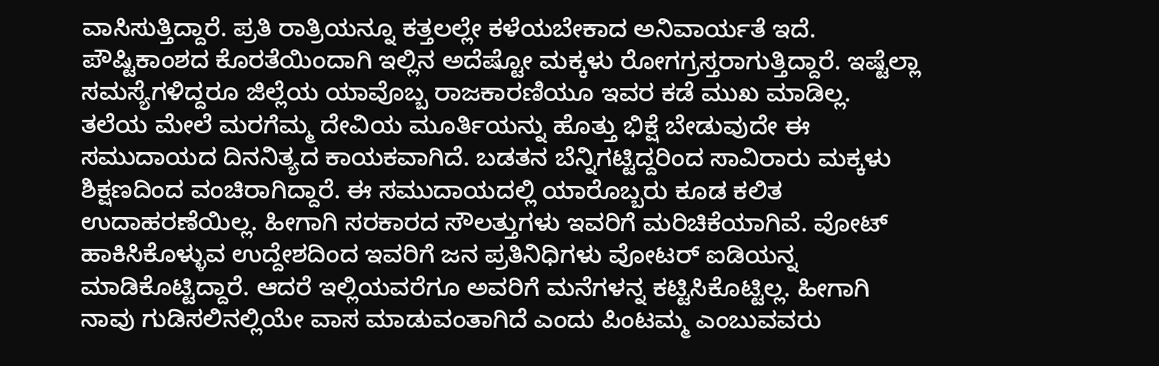ವಾಸಿಸುತ್ತಿದ್ದಾರೆ. ಪ್ರತಿ ರಾತ್ರಿಯನ್ನೂ ಕತ್ತಲಲ್ಲೇ ಕಳೆಯಬೇಕಾದ ಅನಿವಾರ್ಯತೆ ಇದೆ. ಪೌಷ್ಟಿಕಾಂಶದ ಕೊರತೆಯಿಂದಾಗಿ ಇಲ್ಲಿನ ಅದೆಷ್ಟೋ ಮಕ್ಕಳು ರೋಗಗ್ರಸ್ತರಾಗುತ್ತಿದ್ದಾರೆ. ಇಷ್ಟೆಲ್ಲಾ ಸಮಸ್ಯೆಗಳಿದ್ದರೂ ಜಿಲ್ಲೆಯ ಯಾವೊಬ್ಬ ರಾಜಕಾರಣಿಯೂ ಇವರ ಕಡೆ ಮುಖ ಮಾಡಿಲ್ಲ.
ತಲೆಯ ಮೇಲೆ ಮರಗೆಮ್ಮ ದೇವಿಯ ಮೂರ್ತಿಯನ್ನು ಹೊತ್ತು ಭಿಕ್ಷೆ ಬೇಡುವುದೇ ಈ ಸಮುದಾಯದ ದಿನನಿತ್ಯದ ಕಾಯಕವಾಗಿದೆ. ಬಡತನ ಬೆನ್ನಿಗಟ್ಟಿದ್ದರಿಂದ ಸಾವಿರಾರು ಮಕ್ಕಳು ಶಿಕ್ಷಣದಿಂದ ವಂಚಿರಾಗಿದ್ದಾರೆ. ಈ ಸಮುದಾಯದಲ್ಲಿ ಯಾರೊಬ್ಬರು ಕೂಡ ಕಲಿತ ಉದಾಹರಣೆಯಿಲ್ಲ. ಹೀಗಾಗಿ ಸರಕಾರದ ಸೌಲತ್ತುಗಳು ಇವರಿಗೆ ಮರಿಚಿಕೆಯಾಗಿವೆ. ವೋಟ್ ಹಾಕಿಸಿಕೊಳ್ಳುವ ಉದ್ದೇಶದಿಂದ ಇವರಿಗೆ ಜನ ಪ್ರತಿನಿಧಿಗಳು ವೋಟರ್ ಐಡಿಯನ್ನ ಮಾಡಿಕೊಟ್ಟಿದ್ದಾರೆ. ಆದರೆ ಇಲ್ಲಿಯವರೆಗೂ ಅವರಿಗೆ ಮನೆಗಳನ್ನ ಕಟ್ಟಿಸಿಕೊಟ್ಟಿಲ್ಲ. ಹೀಗಾಗಿ ನಾವು ಗುಡಿಸಲಿನಲ್ಲಿಯೇ ವಾಸ ಮಾಡುವಂತಾಗಿದೆ ಎಂದು ಪಿಂಟಮ್ಮ ಎಂಬುವವರು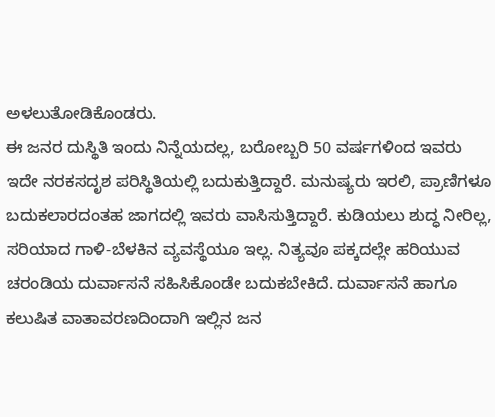ಅಳಲುತೋಡಿಕೊಂಡರು.
ಈ ಜನರ ದುಸ್ಥಿತಿ ಇಂದು ನಿನ್ನೆಯದಲ್ಲ, ಬರೋಬ್ಬರಿ 50 ವರ್ಷಗಳಿಂದ ಇವರು ಇದೇ ನರಕಸದೃಶ ಪರಿಸ್ಥಿತಿಯಲ್ಲಿ ಬದುಕುತ್ತಿದ್ದಾರೆ. ಮನುಷ್ಯರು ಇರಲಿ, ಪ್ರಾಣಿಗಳೂ ಬದುಕಲಾರದಂತಹ ಜಾಗದಲ್ಲಿ ಇವರು ವಾಸಿಸುತ್ತಿದ್ದಾರೆ. ಕುಡಿಯಲು ಶುದ್ಧ ನೀರಿಲ್ಲ, ಸರಿಯಾದ ಗಾಳಿ-ಬೆಳಕಿನ ವ್ಯವಸ್ಥೆಯೂ ಇಲ್ಲ. ನಿತ್ಯವೂ ಪಕ್ಕದಲ್ಲೇ ಹರಿಯುವ ಚರಂಡಿಯ ದುರ್ವಾಸನೆ ಸಹಿಸಿಕೊಂಡೇ ಬದುಕಬೇಕಿದೆ. ದುರ್ವಾಸನೆ ಹಾಗೂ ಕಲುಷಿತ ವಾತಾವರಣದಿಂದಾಗಿ ಇಲ್ಲಿನ ಜನ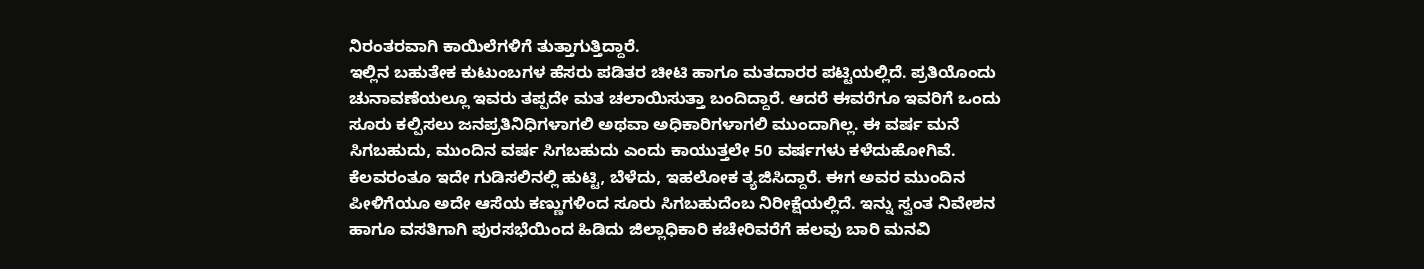ನಿರಂತರವಾಗಿ ಕಾಯಿಲೆಗಳಿಗೆ ತುತ್ತಾಗುತ್ತಿದ್ದಾರೆ.
ಇಲ್ಲಿನ ಬಹುತೇಕ ಕುಟುಂಬಗಳ ಹೆಸರು ಪಡಿತರ ಚೀಟಿ ಹಾಗೂ ಮತದಾರರ ಪಟ್ಟಿಯಲ್ಲಿದೆ. ಪ್ರತಿಯೊಂದು ಚುನಾವಣೆಯಲ್ಲೂ ಇವರು ತಪ್ಪದೇ ಮತ ಚಲಾಯಿಸುತ್ತಾ ಬಂದಿದ್ದಾರೆ. ಆದರೆ ಈವರೆಗೂ ಇವರಿಗೆ ಒಂದು ಸೂರು ಕಲ್ಪಿಸಲು ಜನಪ್ರತಿನಿಧಿಗಳಾಗಲಿ ಅಥವಾ ಅಧಿಕಾರಿಗಳಾಗಲಿ ಮುಂದಾಗಿಲ್ಲ. ಈ ವರ್ಷ ಮನೆ ಸಿಗಬಹುದು, ಮುಂದಿನ ವರ್ಷ ಸಿಗಬಹುದು ಎಂದು ಕಾಯುತ್ತಲೇ 50 ವರ್ಷಗಳು ಕಳೆದುಹೋಗಿವೆ. ಕೆಲವರಂತೂ ಇದೇ ಗುಡಿಸಲಿನಲ್ಲಿ ಹುಟ್ಟಿ, ಬೆಳೆದು, ಇಹಲೋಕ ತ್ಯಜಿಸಿದ್ದಾರೆ. ಈಗ ಅವರ ಮುಂದಿನ ಪೀಳಿಗೆಯೂ ಅದೇ ಆಸೆಯ ಕಣ್ಣುಗಳಿಂದ ಸೂರು ಸಿಗಬಹುದೆಂಬ ನಿರೀಕ್ಷೆಯಲ್ಲಿದೆ. ಇನ್ನು ಸ್ವಂತ ನಿವೇಶನ ಹಾಗೂ ವಸತಿಗಾಗಿ ಪುರಸಭೆಯಿಂದ ಹಿಡಿದು ಜಿಲ್ಲಾಧಿಕಾರಿ ಕಚೇರಿವರೆಗೆ ಹಲವು ಬಾರಿ ಮನವಿ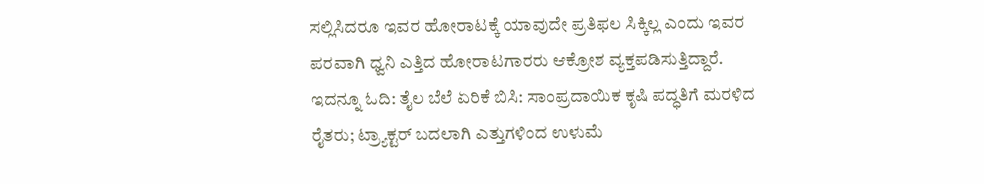ಸಲ್ಲಿಸಿದರೂ ಇವರ ಹೋರಾಟಕ್ಕೆ ಯಾವುದೇ ಪ್ರತಿಫಲ ಸಿಕ್ಕಿಲ್ಲ ಎಂದು ಇವರ ಪರವಾಗಿ ಧ್ವನಿ ಎತ್ತಿದ ಹೋರಾಟಗಾರರು ಆಕ್ರೋಶ ವ್ಯಕ್ತಪಡಿಸುತ್ತಿದ್ದಾರೆ.
ಇದನ್ನೂ ಓದಿ: ತೈಲ ಬೆಲೆ ಏರಿಕೆ ಬಿಸಿ: ಸಾಂಪ್ರದಾಯಿಕ ಕೃಷಿ ಪದ್ಧತಿಗೆ ಮರಳಿದ ರೈತರು; ಟ್ರ್ಯಾಕ್ಟರ್ ಬದಲಾಗಿ ಎತ್ತುಗಳಿಂದ ಉಳುಮೆ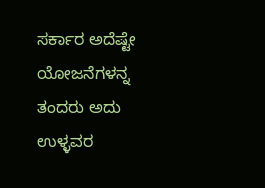ಸರ್ಕಾರ ಅದೆಷ್ಟೇ ಯೋಜನೆಗಳನ್ನ ತಂದರು ಅದು ಉಳ್ಳವರ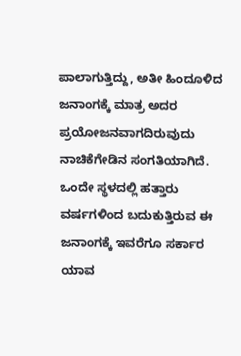ಪಾಲಾಗುತ್ತಿದ್ದು, ಅತೀ ಹಿಂದೂಳಿದ ಜನಾಂಗಕ್ಕೆ ಮಾತ್ರ ಅದರ ಪ್ರಯೋಜನವಾಗದಿರುವುದು ನಾಚಿಕೆಗೇಡಿನ ಸಂಗತಿಯಾಗಿದೆ. ಒಂದೇ ಸ್ಥಳದಲ್ಲಿ ಹತ್ತಾರು ವರ್ಷಗಳಿಂದ ಬದುಕುತ್ತಿರುವ ಈ ಜನಾಂಗಕ್ಕೆ ಇವರೆಗೂ ಸರ್ಕಾರ ಯಾವ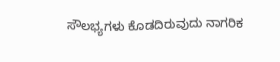ಸೌಲಭ್ಯಗಳು ಕೊಡದಿರುವುದು ನಾಗರಿಕ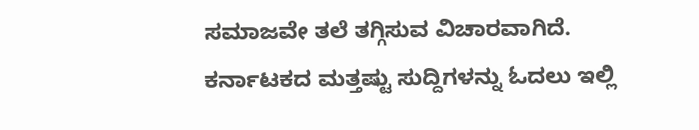ಸಮಾಜವೇ ತಲೆ ತಗ್ಗಿಸುವ ವಿಚಾರವಾಗಿದೆ.
ಕರ್ನಾಟಕದ ಮತ್ತಷ್ಟು ಸುದ್ದಿಗಳನ್ನು ಓದಲು ಇಲ್ಲಿ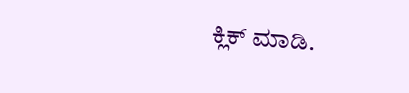ಕ್ಲಿಕ್ ಮಾಡಿ.